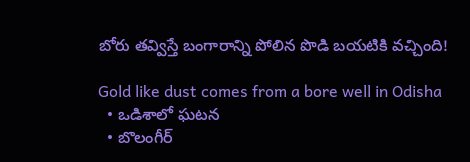బోరు తవ్విస్తే బంగారాన్ని పోలిన పొడి బయటికి వచ్చింది!

Gold like dust comes from a bore well in Odisha
  • ఒడిశాలో ఘటన
  • బొలంగీర్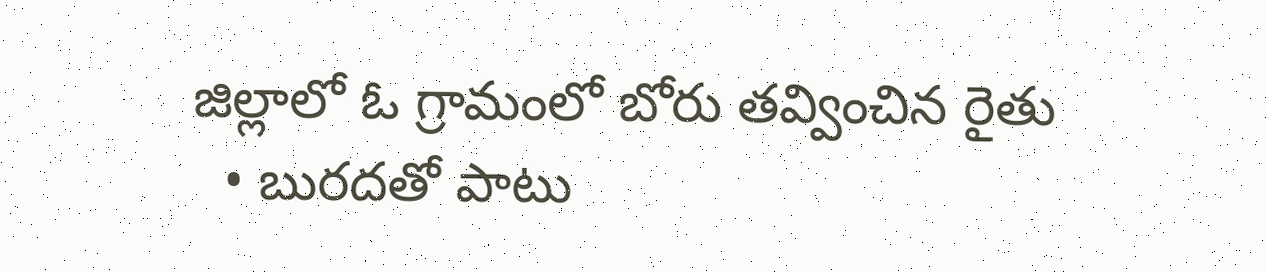జిల్లాలో ఓ గ్రామంలో బోరు తవ్వించిన రైతు
  • బురదతో పాటు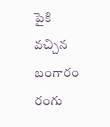పైకి వచ్చిన బంగారం రంగు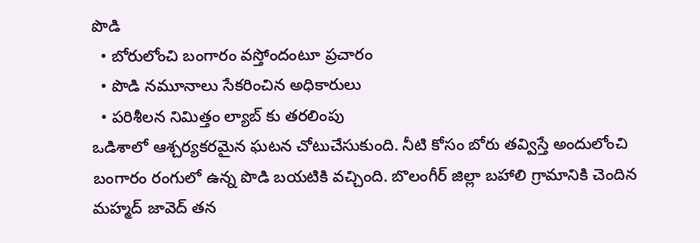పొడి
  • బోరులోంచి బంగారం వస్తోందంటూ ప్రచారం
  • పొడి నమూనాలు సేకరించిన అధికారులు
  • పరిశీలన నిమిత్తం ల్యాబ్ కు తరలింపు
ఒడిశాలో ఆశ్చర్యకరమైన ఘటన చోటుచేసుకుంది. నీటి కోసం బోరు తవ్విస్తే అందులోంచి బంగారం రంగులో ఉన్న పొడి బయటికి వచ్చింది. బొలంగీర్ జిల్లా బహాలి గ్రామానికి చెందిన మహ్మద్ జావెద్ తన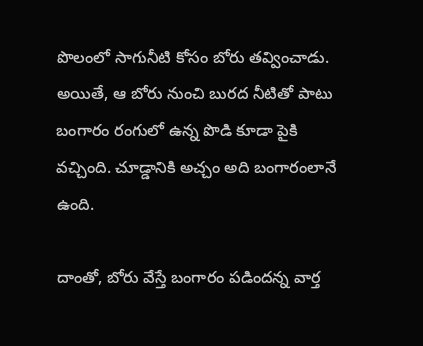పొలంలో సాగునీటి కోసం బోరు తవ్వించాడు. అయితే, ఆ బోరు నుంచి బురద నీటితో పాటు బంగారం రంగులో ఉన్న పొడి కూడా పైకి వచ్చింది. చూడ్డానికి అచ్చం అది బంగారంలానే ఉంది.

దాంతో, బోరు వేస్తే బంగారం పడిందన్న వార్త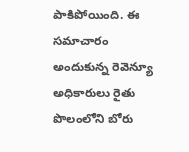పాకిపోయింది. ఈ సమాచారం అందుకున్న రెవెన్యూ అధికారులు రైతు పొలంలోని బోరు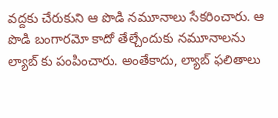వద్దకు చేరుకుని ఆ పొడి నమూనాలు సేకరించారు. ఆ పొడి బంగారమో కాదో తేల్చేందుకు నమూనాలను ల్యాబ్ కు పంపించారు. అంతేకాదు, ల్యాబ్ ఫలితాలు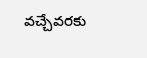వచ్చేవరకు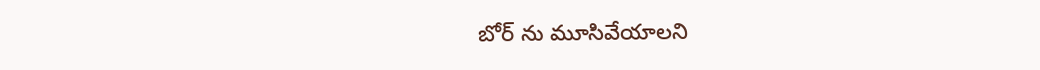బోర్ ను మూసివేయాలని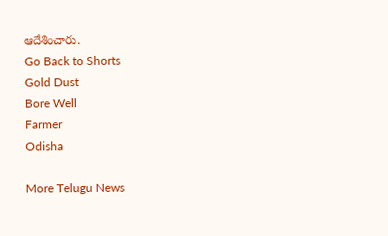ఆదేశించారు.
Go Back to Shorts
Gold Dust
Bore Well
Farmer
Odisha

More Telugu News